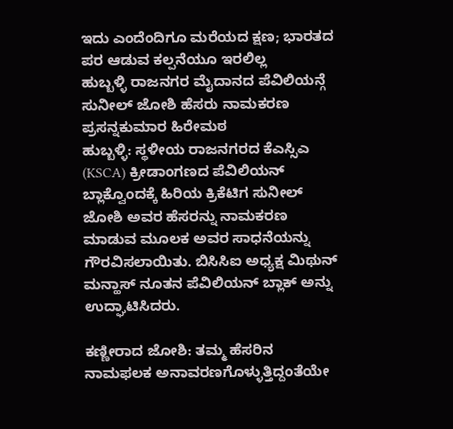ಇದು ಎಂದೆಂದಿಗೂ ಮರೆಯದ ಕ್ಷಣ; ಭಾರತದ ಪರ ಆಡುವ ಕಲ್ಪನೆಯೂ ಇರಲಿಲ್ಲ
ಹುಬ್ಬಳ್ಳಿ ರಾಜನಗರ ಮೈದಾನದ ಪೆವಿಲಿಯನ್ಗೆ ಸುನೀಲ್ ಜೋಶಿ ಹೆಸರು ನಾಮಕರಣ
ಪ್ರಸನ್ನಕುಮಾರ ಹಿರೇಮಠ
ಹುಬ್ಬಳ್ಳಿ: ಸ್ಥಳೀಯ ರಾಜನಗರದ ಕೆಎಸ್ಸಿಎ (KSCA) ಕ್ರೀಡಾಂಗಣದ ಪೆವಿಲಿಯನ್ ಬ್ಲಾಕ್ವೊಂದಕ್ಕೆ ಹಿರಿಯ ಕ್ರಿಕೆಟಿಗ ಸುನೀಲ್ ಜೋಶಿ ಅವರ ಹೆಸರನ್ನು ನಾಮಕರಣ ಮಾಡುವ ಮೂಲಕ ಅವರ ಸಾಧನೆಯನ್ನು ಗೌರವಿಸಲಾಯಿತು. ಬಿಸಿಸಿಐ ಅಧ್ಯಕ್ಷ ಮಿಥುನ್ ಮನ್ಹಾಸ್ ನೂತನ ಪೆವಿಲಿಯನ್ ಬ್ಲಾಕ್ ಅನ್ನು ಉದ್ಘಾಟಿಸಿದರು.

ಕಣ್ಣೀರಾದ ಜೋಶಿ: ತಮ್ಮ ಹೆಸರಿನ ನಾಮಫಲಕ ಅನಾವರಣಗೊಳ್ಳುತ್ತಿದ್ದಂತೆಯೇ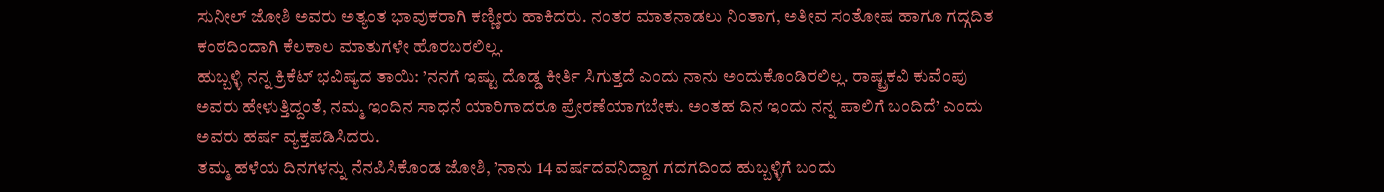ಸುನೀಲ್ ಜೋಶಿ ಅವರು ಅತ್ಯಂತ ಭಾವುಕರಾಗಿ ಕಣ್ಣೀರು ಹಾಕಿದರು. ನಂತರ ಮಾತನಾಡಲು ನಿಂತಾಗ, ಅತೀವ ಸಂತೋಷ ಹಾಗೂ ಗದ್ಗದಿತ ಕಂಠದಿಂದಾಗಿ ಕೆಲಕಾಲ ಮಾತುಗಳೇ ಹೊರಬರಲಿಲ್ಲ.
ಹುಬ್ಬಳ್ಳಿ ನನ್ನ ಕ್ರಿಕೆಟ್ ಭವಿಷ್ಯದ ತಾಯಿ: ’ನನಗೆ ಇಷ್ಟು ದೊಡ್ಡ ಕೀರ್ತಿ ಸಿಗುತ್ತದೆ ಎಂದು ನಾನು ಅಂದುಕೊಂಡಿರಲಿಲ್ಲ. ರಾಷ್ಟ್ರಕವಿ ಕುವೆಂಪು ಅವರು ಹೇಳುತ್ತಿದ್ದಂತೆ, ನಮ್ಮ ಇಂದಿನ ಸಾಧನೆ ಯಾರಿಗಾದರೂ ಪ್ರೇರಣೆಯಾಗಬೇಕು. ಅಂತಹ ದಿನ ಇಂದು ನನ್ನ ಪಾಲಿಗೆ ಬಂದಿದೆ’ ಎಂದು ಅವರು ಹರ್ಷ ವ್ಯಕ್ತಪಡಿಸಿದರು.
ತಮ್ಮ ಹಳೆಯ ದಿನಗಳನ್ನು ನೆನಪಿಸಿಕೊಂಡ ಜೋಶಿ, ’ನಾನು 14 ವರ್ಷದವನಿದ್ದಾಗ ಗದಗದಿಂದ ಹುಬ್ಬಳ್ಳಿಗೆ ಬಂದು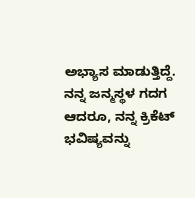ಅಭ್ಯಾಸ ಮಾಡುತ್ತಿದ್ದೆ. ನನ್ನ ಜನ್ಮಸ್ಥಳ ಗದಗ ಆದರೂ, ನನ್ನ ಕ್ರಿಕೆಟ್ ಭವಿಷ್ಯವನ್ನು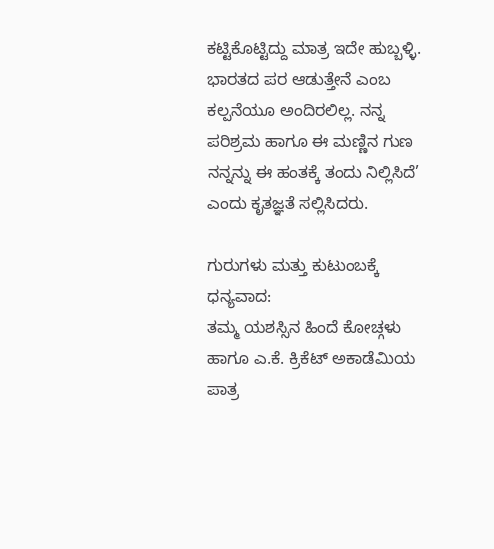ಕಟ್ಟಿಕೊಟ್ಟಿದ್ದು ಮಾತ್ರ ಇದೇ ಹುಬ್ಬಳ್ಳಿ. ಭಾರತದ ಪರ ಆಡುತ್ತೇನೆ ಎಂಬ ಕಲ್ಪನೆಯೂ ಅಂದಿರಲಿಲ್ಲ. ನನ್ನ ಪರಿಶ್ರಮ ಹಾಗೂ ಈ ಮಣ್ಣಿನ ಗುಣ ನನ್ನನ್ನು ಈ ಹಂತಕ್ಕೆ ತಂದು ನಿಲ್ಲಿಸಿದೆ’ ಎಂದು ಕೃತಜ್ಞತೆ ಸಲ್ಲಿಸಿದರು.

ಗುರುಗಳು ಮತ್ತು ಕುಟುಂಬಕ್ಕೆ ಧನ್ಯವಾದ:
ತಮ್ಮ ಯಶಸ್ಸಿನ ಹಿಂದೆ ಕೋಚ್ಗಳು ಹಾಗೂ ಎ.ಕೆ. ಕ್ರಿಕೆಟ್ ಅಕಾಡೆಮಿಯ ಪಾತ್ರ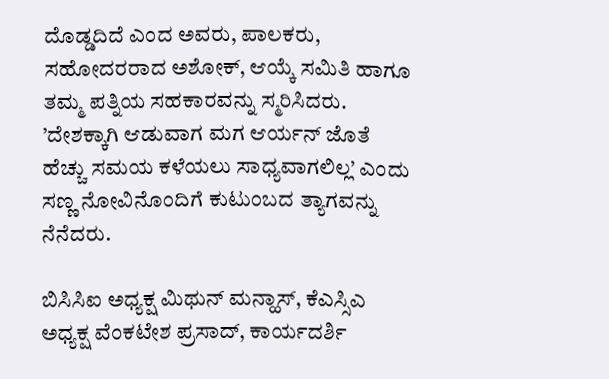ದೊಡ್ಡದಿದೆ ಎಂದ ಅವರು, ಪಾಲಕರು, ಸಹೋದರರಾದ ಅಶೋಕ್, ಆಯ್ಕೆ ಸಮಿತಿ ಹಾಗೂ ತಮ್ಮ ಪತ್ನಿಯ ಸಹಕಾರವನ್ನು ಸ್ಮರಿಸಿದರು. ’ದೇಶಕ್ಕಾಗಿ ಆಡುವಾಗ ಮಗ ಆರ್ಯನ್ ಜೊತೆ ಹೆಚ್ಚು ಸಮಯ ಕಳೆಯಲು ಸಾಧ್ಯವಾಗಲಿಲ್ಲ’ ಎಂದು ಸಣ್ಣ ನೋವಿನೊಂದಿಗೆ ಕುಟುಂಬದ ತ್ಯಾಗವನ್ನು ನೆನೆದರು.

ಬಿಸಿಸಿಐ ಅಧ್ಯಕ್ಷ ಮಿಥುನ್ ಮನ್ಹಾಸ್, ಕೆಎಸ್ಸಿಎ ಅಧ್ಯಕ್ಷ ವೆಂಕಟೇಶ ಪ್ರಸಾದ್, ಕಾರ್ಯದರ್ಶಿ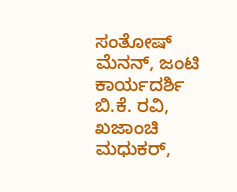ಸಂತೋಷ್ ಮೆನನ್, ಜಂಟಿ ಕಾರ್ಯದರ್ಶಿ ಬಿ.ಕೆ. ರವಿ, ಖಜಾಂಚಿ ಮಧುಕರ್,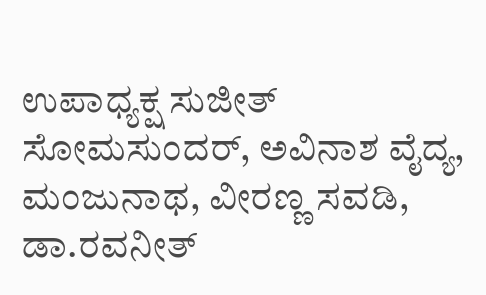ಉಪಾಧ್ಯಕ್ಷ ಸುಜೀತ್ ಸೋಮಸುಂದರ್, ಅವಿನಾಶ ವೈದ್ಯ, ಮಂಜುನಾಥ, ವೀರಣ್ಣ ಸವಡಿ, ಡಾ.ರವನೀತ್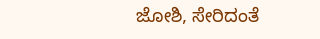ಜೋಶಿ, ಸೇರಿದಂತೆ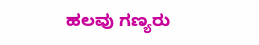ಹಲವು ಗಣ್ಯರು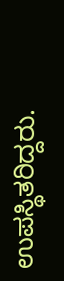ಉಪಸ್ಥಿತರಿದ್ದರು.